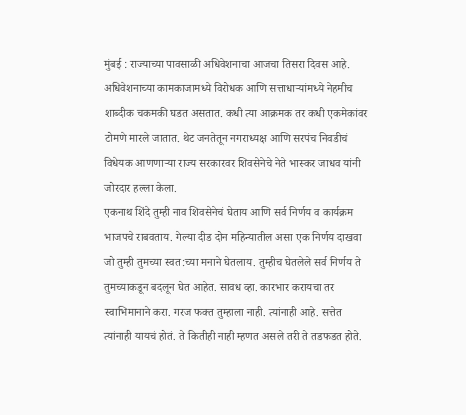मुंबई : राज्याच्या पावसाळी अधिवेशनाचा आजचा तिसरा दिवस आहे. अधिवेशनाच्या कामकाजामध्ये विरोधक आणि सत्ताधाऱ्यांमध्ये नेहमीच शाब्दीक चकमकी घडत असतात. कधी त्या आक्रमक तर कधी एकमेकांवर टोमणे मारले जातात. थेट जनतेतून नगराध्यक्ष आणि सरपंच निवडीचं विधेयक आणणाऱ्या राज्य सरकारवर शिवसेनेचे नेते भास्कर जाधव यांनी जोरदार हल्ला केला.
एकनाथ शिंदे तुम्ही नाव शिवसेनेचं घेताय आणि सर्व निर्णय व कार्यक्रम भाजपचे राबवताय. गेल्या दीड दोन महिन्यातील असा एक निर्णय दाखवा जो तुम्ही तुमच्या स्वत:च्या मनाने घेतलाय. तुम्हीच घेतलेले सर्व निर्णय ते तुमच्याकडून बदलून घेत आहेत. सावध व्हा. कारभार करायचा तर स्वाभिमानाने करा. गरज फक्त तुम्हाला नाही. त्यांनाही आहे. सत्तेत त्यांनाही यायचं होतं. ते कितीही नाही म्हणत असले तरी ते तडफडत होते.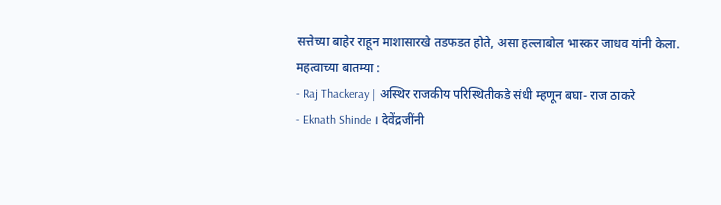सत्तेच्या बाहेर राहून माशासारखे तडफडत होते, असा हल्लाबोल भास्कर जाधव यांनी केला.
महत्वाच्या बातम्या :
- Raj Thackeray | अस्थिर राजकीय परिस्थितीकडे संधी म्हणून बघा- राज ठाकरे
- Eknath Shinde । देवेंद्रजींनी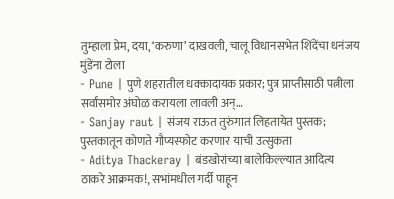तुम्हाला प्रेम, दया, ‘करुणा’ दाखवली, चालू विधानसभेत शिंदेंचा धनंजय मुंडेंना टोला
- Pune | पुणे शहरातील धक्कादायक प्रकार; पुत्र प्राप्तीसाठी पत्नीला सर्वांसमोर अंघोळ करायला लावली अन्…
- Sanjay raut | संजय राऊत तुरुंगात लिहतायेत पुस्तक; पुस्तकातून कोणते गौप्यस्फोट करणार याची उत्सुकता
- Aditya Thackeray | बंडखोरांच्या बालेकिल्ल्यात आदित्य ठाकरे आक्रमक!, सभांमधील गर्दी पाहून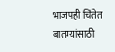भाजपही चिंतेत
बातम्यांसाठी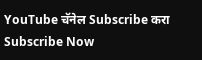YouTube चॅनेल Subscribe करा
Subscribe Now